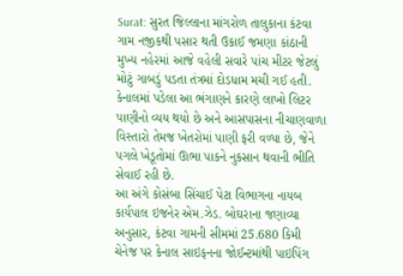Surat: સુરત જિલ્લાના માંગરોળ તાલુકાના કંટવા ગામ નજીકથી પસાર થતી ઉકાઈ જમણા કાંઠાની મુખ્ય નહેરમાં આજે વહેલી સવારે પાંચ મીટર જેટલું મોટું ગાબડું પડતા તંત્રમાં દોડધામ મચી ગઈ હતી. કેનાલમાં પડેલા આ ભંગાણને કારણે લાખો લિટર પાણીનો વ્યય થયો છે અને આસપાસના નીચાણવાળા વિસ્તારો તેમજ ખેતરોમાં પાણી ફરી વળ્યા છે, જેને પગલે ખેડૂતોમાં ઊભા પાકને નુકસાન થવાની ભીતિ સેવાઈ રહી છે.
આ અંગે કોસંબા સિંચાઈ પેટા વિભાગના નાયબ કાર્યપાલ ઇજનેર એમ.ઝેડ. બોઘરાના જણાવ્યા અનુસાર, કંટવા ગામની સીમમાં 25.680 કિમી ચેનેજ પર કેનાલ સાઇફનના જોઈન્ટમાંથી પાઇપિંગ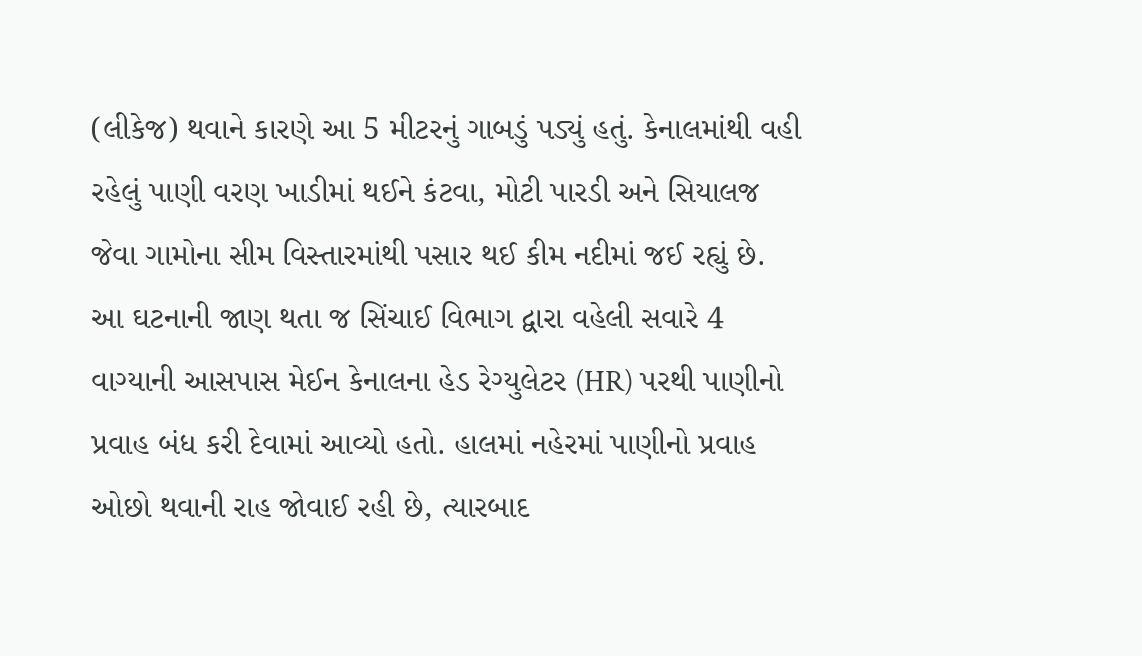(લીકેજ) થવાને કારણે આ 5 મીટરનું ગાબડું પડ્યું હતું. કેનાલમાંથી વહી રહેલું પાણી વરણ ખાડીમાં થઈને કંટવા, મોટી પારડી અને સિયાલજ જેવા ગામોના સીમ વિસ્તારમાંથી પસાર થઈ કીમ નદીમાં જઈ રહ્યું છે.
આ ઘટનાની જાણ થતા જ સિંચાઈ વિભાગ દ્વારા વહેલી સવારે 4 વાગ્યાની આસપાસ મેઈન કેનાલના હેડ રેગ્યુલેટર (HR) પરથી પાણીનો પ્રવાહ બંધ કરી દેવામાં આવ્યો હતો. હાલમાં નહેરમાં પાણીનો પ્રવાહ ઓછો થવાની રાહ જોવાઈ રહી છે, ત્યારબાદ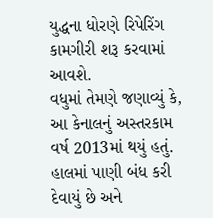યુદ્ધના ધોરણે રિપેરિંગ કામગીરી શરૂ કરવામાં આવશે.
વધુમાં તેમણે જણાવ્યું કે, આ કેનાલનું અસ્તરકામ વર્ષ 2013માં થયું હતું. હાલમાં પાણી બંધ કરી દેવાયું છે અને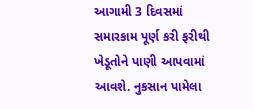આગામી 3 દિવસમાં સમારકામ પૂર્ણ કરી ફરીથી ખેડૂતોને પાણી આપવામાં આવશે. નુકસાન પામેલા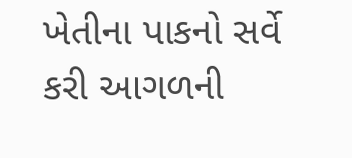ખેતીના પાકનો સર્વે કરી આગળની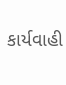કાર્યવાહી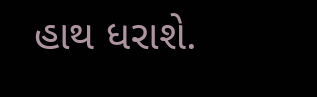હાથ ધરાશે.